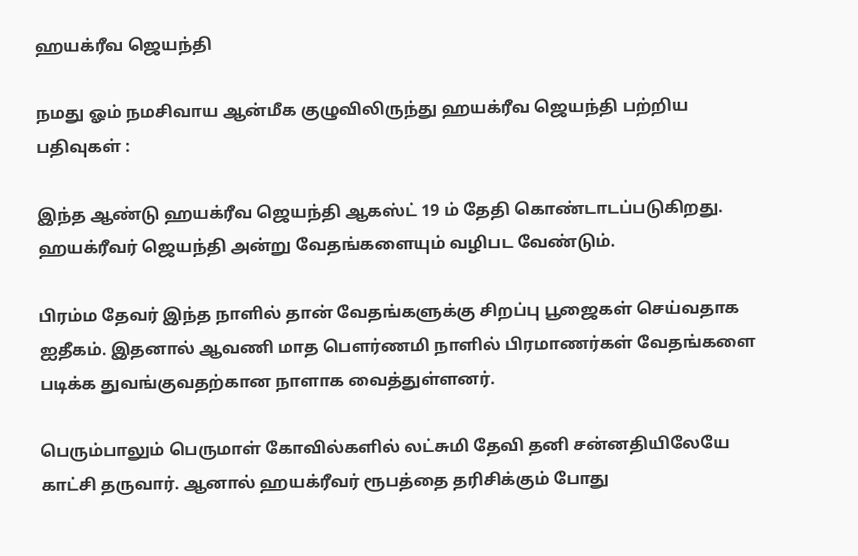ஹயக்ரீவ ஜெயந்தி

நமது ஓம் நமசிவாய ஆன்மீக குழுவிலிருந்து ஹயக்ரீவ ஜெயந்தி பற்றிய பதிவுகள் :

இந்த ஆண்டு ஹயக்ரீவ ஜெயந்தி ஆகஸ்ட் 19 ம் தேதி கொண்டாடப்படுகிறது. ஹயக்ரீவர் ஜெயந்தி அன்று வேதங்களையும் வழிபட வேண்டும்.

பிரம்ம தேவர் இந்த நாளில் தான் வேதங்களுக்கு சிறப்பு பூஜைகள் செய்வதாக ஐதீகம். இதனால் ஆவணி மாத பெளர்ணமி நாளில் பிரமாணர்கள் வேதங்களை படிக்க துவங்குவதற்கான நாளாக வைத்துள்ளனர்.

பெரும்பாலும் பெருமாள் கோவில்களில் லட்சுமி தேவி தனி சன்னதியிலேயே காட்சி தருவார். ஆனால் ஹயக்ரீவர் ரூபத்தை தரிசிக்கும் போது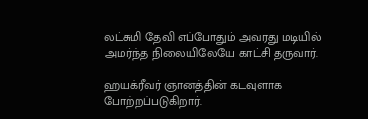லட்சுமி தேவி எப்போதும் அவரது மடியில் அமர்ந்த நிலையிலேயே காட்சி தருவார்.

ஹயக்ரீவர் ஞானத்தின் கடவுளாக போற்றப்படுகிறார்.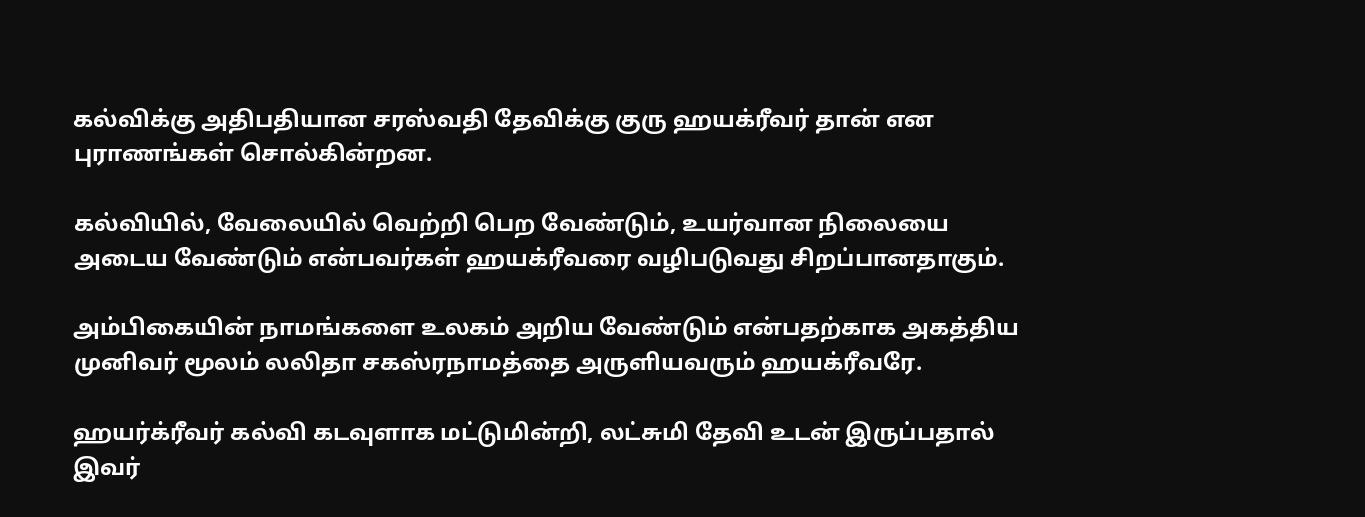கல்விக்கு அதிபதியான சரஸ்வதி தேவிக்கு குரு ஹயக்ரீவர் தான் என புராணங்கள் சொல்கின்றன.

கல்வியில், வேலையில் வெற்றி பெற வேண்டும், உயர்வான நிலையை அடைய வேண்டும் என்பவர்கள் ஹயக்ரீவரை வழிபடுவது சிறப்பானதாகும்.

அம்பிகையின் நாமங்களை உலகம் அறிய வேண்டும் என்பதற்காக அகத்திய முனிவர் மூலம் லலிதா சகஸ்ரநாமத்தை அருளியவரும் ஹயக்ரீவரே.

ஹயர்க்ரீவர் கல்வி கடவுளாக மட்டுமின்றி, லட்சுமி தேவி உடன் இருப்பதால் இவர்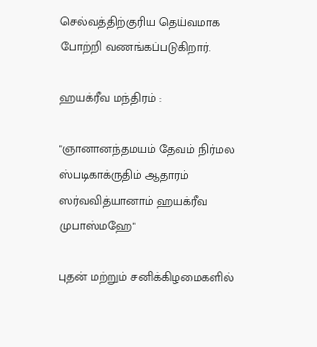செல்வத்திற்குரிய தெய்வமாக போற்றி வணங்கப்படுகிறார்.

ஹயக்ரீவ மந்திரம் :

"ஞானானந்தமயம் தேவம் நிர்மல
ஸ்படிகாக்ருதிம் ஆதாரம்
ஸர்வவித்யானாம் ஹயக்ரீவ முபாஸ்மஹே"

புதன் மற்றும் சனிக்கிழமைகளில்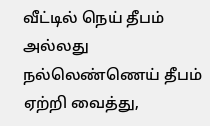வீட்டில் நெய் தீபம் அல்லது நல்லெண்ணெய் தீபம் ஏற்றி வைத்து,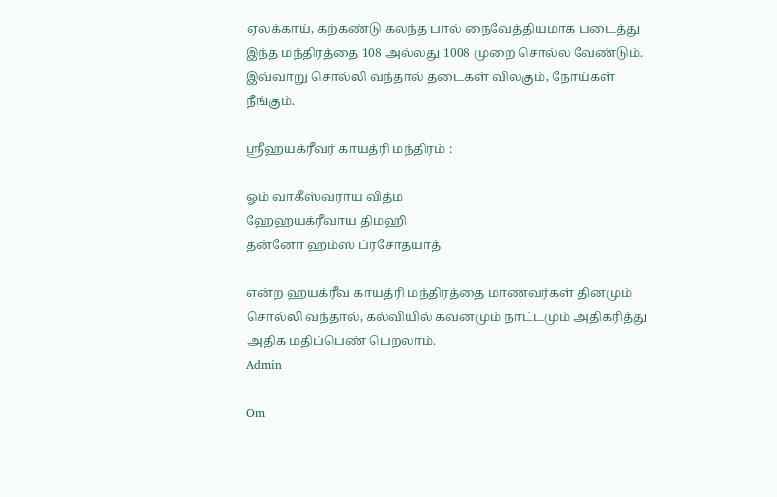ஏலக்காய், கற்கண்டு கலந்த பால் நைவேத்தியமாக படைத்து இந்த மந்திரத்தை 108 அல்லது 1008 முறை சொல்ல வேண்டும். இவ்வாறு சொல்லி வந்தால் தடைகள் விலகும், நோய்கள் நீங்கும்.

ஸ்ரீஹயக்ரீவர் காயத்ரி மந்திரம் :

ஓம் வாகீஸ்வராய வித்ம
ஹேஹயக்ரீவாய திமஹி
தன்னோ ஹம்ஸ ப்ரசோதயாத்

என்ற ஹயக்ரீவ காயத்ரி மந்திரத்தை மாணவர்கள் தினமும் சொல்லி வந்தால், கல்வியில் கவனமும் நாட்டமும் அதிகரித்து அதிக மதிப்பெண் பெறலாம்.
Admin

Om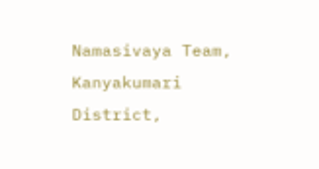Namasivaya Team, Kanyakumari District,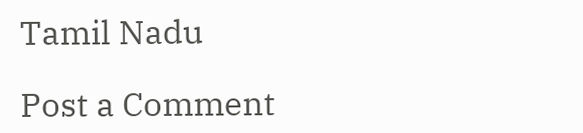Tamil Nadu

Post a Comment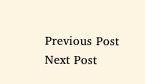Previous Post Next Post